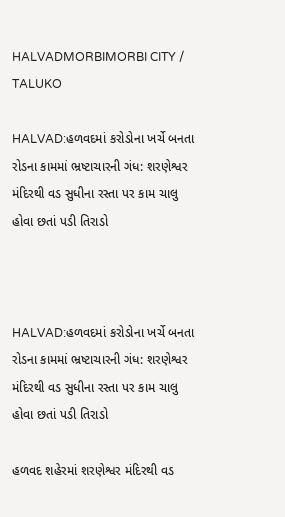HALVADMORBIMORBI CITY / TALUKO

HALVAD:હળવદમાં કરોડોના ખર્ચે બનતા રોડના કામમાં ભ્રષ્ટાચારની ગંધ: શરણેશ્વર મંદિરથી વડ સુધીના રસ્તા પર કામ ચાલુ હોવા છતાં પડી તિરાડો



HALVAD:હળવદમાં કરોડોના ખર્ચે બનતા રોડના કામમાં ભ્રષ્ટાચારની ગંધ: શરણેશ્વર મંદિરથી વડ સુધીના રસ્તા પર કામ ચાલુ હોવા છતાં પડી તિરાડો

હળવદ શહેરમાં શરણેશ્વર મંદિરથી વડ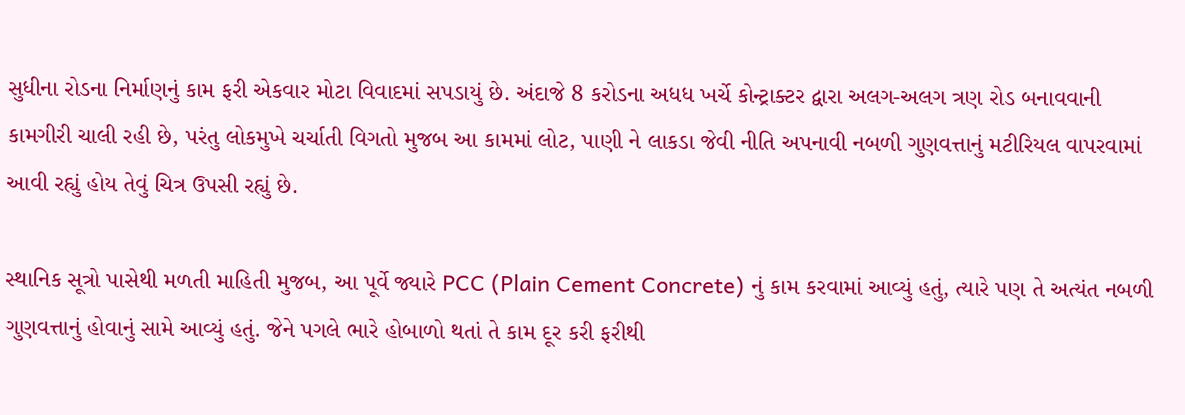સુધીના રોડના નિર્માણનું કામ ફરી એકવાર મોટા વિવાદમાં સપડાયું છે. અંદાજે 8 કરોડના અધધ ખર્ચે કોન્ટ્રાક્ટર દ્વારા અલગ-અલગ ત્રણ રોડ બનાવવાની કામગીરી ચાલી રહી છે, પરંતુ લોકમુખે ચર્ચાતી વિગતો મુજબ આ કામમાં લોટ, પાણી ને લાકડા જેવી નીતિ અપનાવી નબળી ગુણવત્તાનું મટીરિયલ વાપરવામાં આવી રહ્યું હોય તેવું ચિત્ર ઉપસી રહ્યું છે.

સ્થાનિક સૂત્રો પાસેથી મળતી માહિતી મુજબ, આ પૂર્વે જ્યારે PCC (Plain Cement Concrete) નું કામ કરવામાં આવ્યું હતું, ત્યારે પણ તે અત્યંત નબળી ગુણવત્તાનું હોવાનું સામે આવ્યું હતું. જેને પગલે ભારે હોબાળો થતાં તે કામ દૂર કરી ફરીથી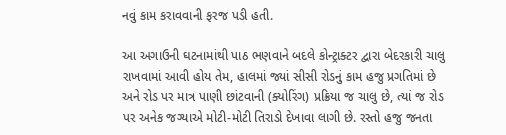નવું કામ કરાવવાની ફરજ પડી હતી.

આ અગાઉની ઘટનામાંથી પાઠ ભણવાને બદલે કોન્ટ્રાક્ટર દ્વારા બેદરકારી ચાલુ રાખવામાં આવી હોય તેમ, હાલમાં જ્યાં સીસી રોડનું કામ હજુ પ્રગતિમાં છે અને રોડ પર માત્ર પાણી છાંટવાની (ક્યોરિંગ) પ્રક્રિયા જ ચાલુ છે, ત્યાં જ રોડ પર અનેક જગ્યાએ મોટી-મોટી તિરાડો દેખાવા લાગી છે. રસ્તો હજુ જનતા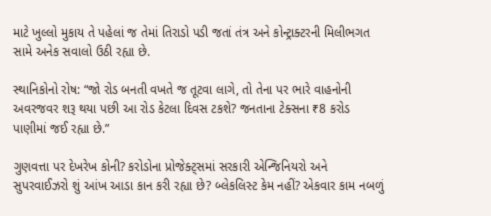માટે ખુલ્લો મુકાય તે પહેલાં જ તેમાં તિરાડો પડી જતાં તંત્ર અને કોન્ટ્રાક્ટરની મિલીભગત સામે અનેક સવાલો ઉઠી રહ્યા છે.

સ્થાનિકોનો રોષ: “જો રોડ બનતી વખતે જ તૂટવા લાગે, તો તેના પર ભારે વાહનોની અવરજવર શરૂ થયા પછી આ રોડ કેટલા દિવસ ટકશે? જનતાના ટેક્સના ₹8 કરોડ પાણીમાં જઈ રહ્યા છે.”

ગુણવત્તા પર દેખરેખ કોની? કરોડોના પ્રોજેક્ટ્સમાં સરકારી એન્જિનિયરો અને સુપરવાઈઝરો શું આંખ આડા કાન કરી રહ્યા છે? બ્લેકલિસ્ટ કેમ નહીં? એકવાર કામ નબળું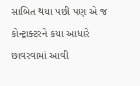સાબિત થયા પછી પણ એ જ કોન્ટ્રાક્ટરને કયા આધારે છાવરવામાં આવી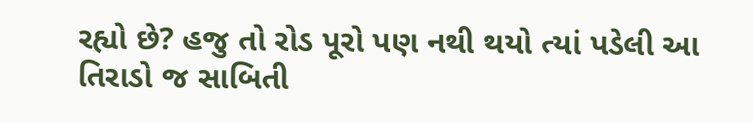રહ્યો છે? હજુ તો રોડ પૂરો પણ નથી થયો ત્યાં પડેલી આ તિરાડો જ સાબિતી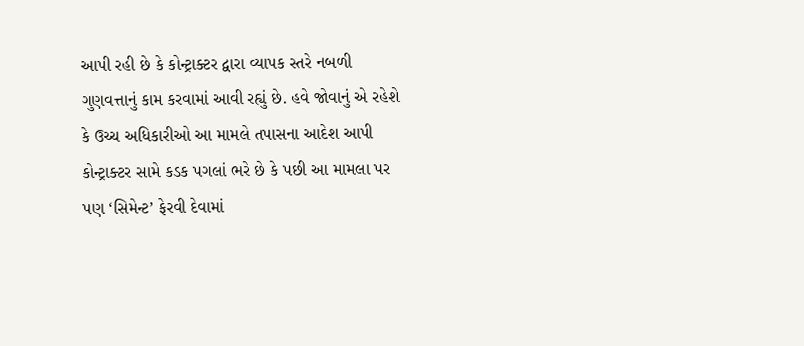આપી રહી છે કે કોન્ટ્રાક્ટર દ્વારા વ્યાપક સ્તરે નબળી ગુણવત્તાનું કામ કરવામાં આવી રહ્યું છે. હવે જોવાનું એ રહેશે કે ઉચ્ચ અધિકારીઓ આ મામલે તપાસના આદેશ આપી કોન્ટ્રાક્ટર સામે કડક પગલાં ભરે છે કે પછી આ મામલા પર પણ ‘સિમેન્ટ’ ફેરવી દેવામાં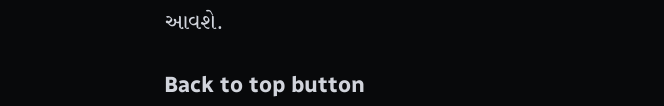આવશે.

Back to top button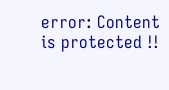error: Content is protected !!